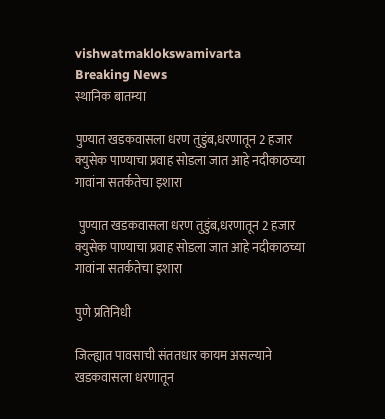vishwatmaklokswamivarta
Breaking News
स्थानिक बातम्या

पुण्यात खडकवासला धरण तुडुंब,धरणातून 2 हजार क्युसेक पाण्याचा प्रवाह सोडला जात आहे नदीकाठच्या गावांना सतर्कतेचा इशारा

 पुण्यात खडकवासला धरण तुडुंब,धरणातून 2 हजार क्युसेक पाण्याचा प्रवाह सोडला जात आहे नदीकाठच्या गावांना सतर्कतेचा इशारा

पुणे प्रतिनिधी

जिल्ह्यात पावसाची संततधार कायम असल्याने खडकवासला धरणातून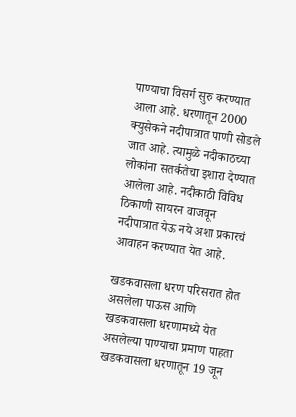पाण्याचा विसर्ग सुरु करण्यात आला आहे. धरणातून 2000 क्युसेकने नदीपात्रात पाणी सोडले जात आहे. त्यामुळे नदीकाठच्या लोकांना सतर्कतेचा इशारा देण्यात आलेला आहे. नदीकाठी विविध ठिकाणी सायरन वाजवून नदीपात्रात येऊ नये अशा प्रकारचं आवाहन करण्यात येत आहे.

खडकवासला धरण परिसरात होत असलेला पाऊस आणि खडकवासला धरणामध्ये येत असलेल्या पाण्याचा प्रमाण पाहता खडकवासला धरणातून 19 जून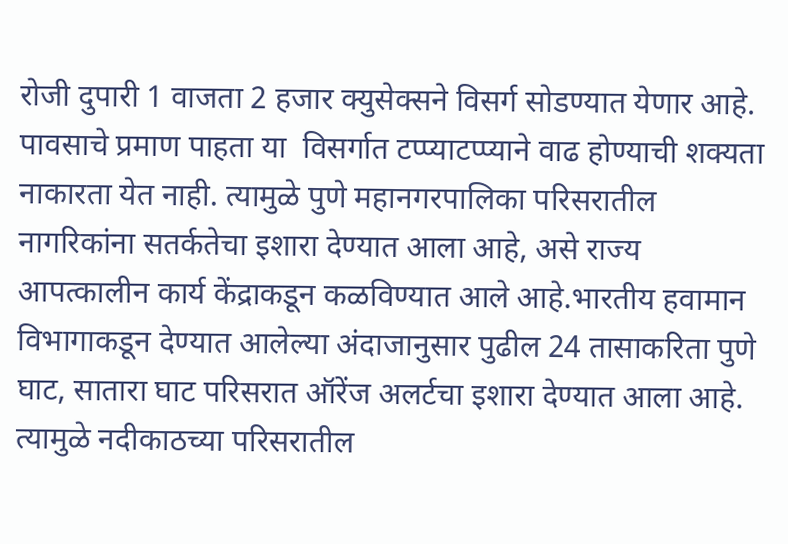रोजी दुपारी 1 वाजता 2 हजार क्युसेक्सने विसर्ग सोडण्यात येणार आहे. पावसाचे प्रमाण पाहता या  विसर्गात टप्प्याटप्प्याने वाढ होण्याची शक्यता नाकारता येत नाही. त्यामुळे पुणे महानगरपालिका परिसरातील नागरिकांना सतर्कतेचा इशारा देण्यात आला आहे, असे राज्य आपत्कालीन कार्य केंद्राकडून कळविण्यात आले आहे.भारतीय हवामान विभागाकडून देण्यात आलेल्या अंदाजानुसार पुढील 24 तासाकरिता पुणे घाट, सातारा घाट परिसरात ऑरेंज अलर्टचा इशारा देण्यात आला आहे. त्यामुळे नदीकाठच्या परिसरातील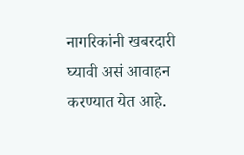नागरिकांनी खबरदारी घ्यावी असं आवाहन करण्यात येत आहे.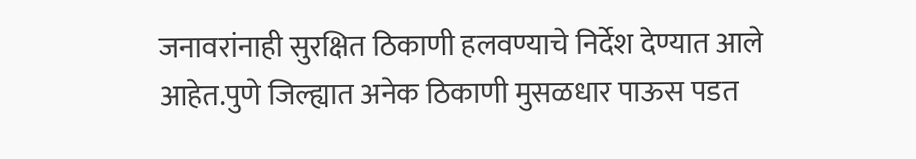जनावरांनाही सुरक्षित ठिकाणी हलवण्याचे निर्देश देण्यात आले आहेत.पुणे जिल्ह्यात अनेक ठिकाणी मुसळधार पाऊस पडत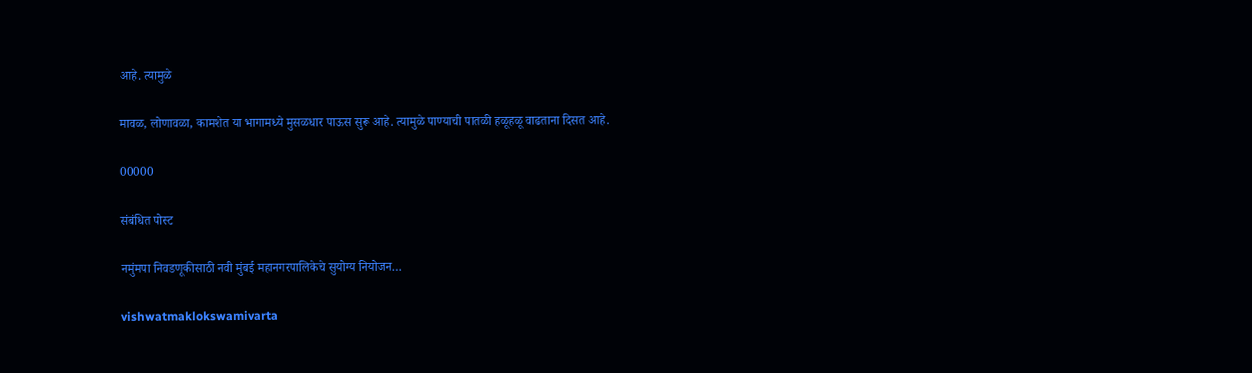आहे. त्यामुळे

मावळ, लोणावळा, कामशेत या भागामध्ये मुसळधार पाऊस सुरू आहे. त्यामुळे पाण्याची पातळी हळूहळू वाढताना दिसत आहे.

00000

संबंधित पोस्ट

नमुंमपा निवडणूकीसाठी नवी मुंबई महानगरपालिकेचे सुयोग्य नियोजन…

vishwatmaklokswamivarta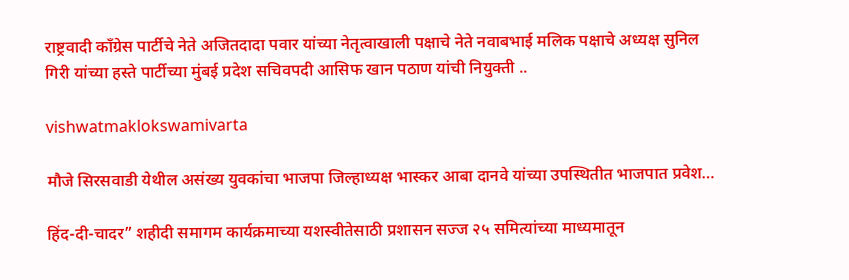राष्ट्रवादी काँग्रेस पार्टीचे नेते अजितदादा पवार यांच्या नेतृत्वाखाली पक्षाचे नेते नवाबभाई मलिक पक्षाचे अध्यक्ष सुनिल गिरी यांच्या हस्ते पार्टीच्या मुंबई प्रदेश सचिवपदी आसिफ खान पठाण यांची नियुक्ती ..

vishwatmaklokswamivarta

मौजे सिरसवाडी येथील असंख्य युवकांचा भाजपा जिल्हाध्यक्ष भास्कर आबा दानवे यांच्या उपस्थितीत भाजपात प्रवेश…

हिंद-दी-चादर” शहीदी समागम कार्यक्रमाच्या यशस्वीतेसाठी प्रशासन सज्ज २५ समित्यांच्या माध्यमातून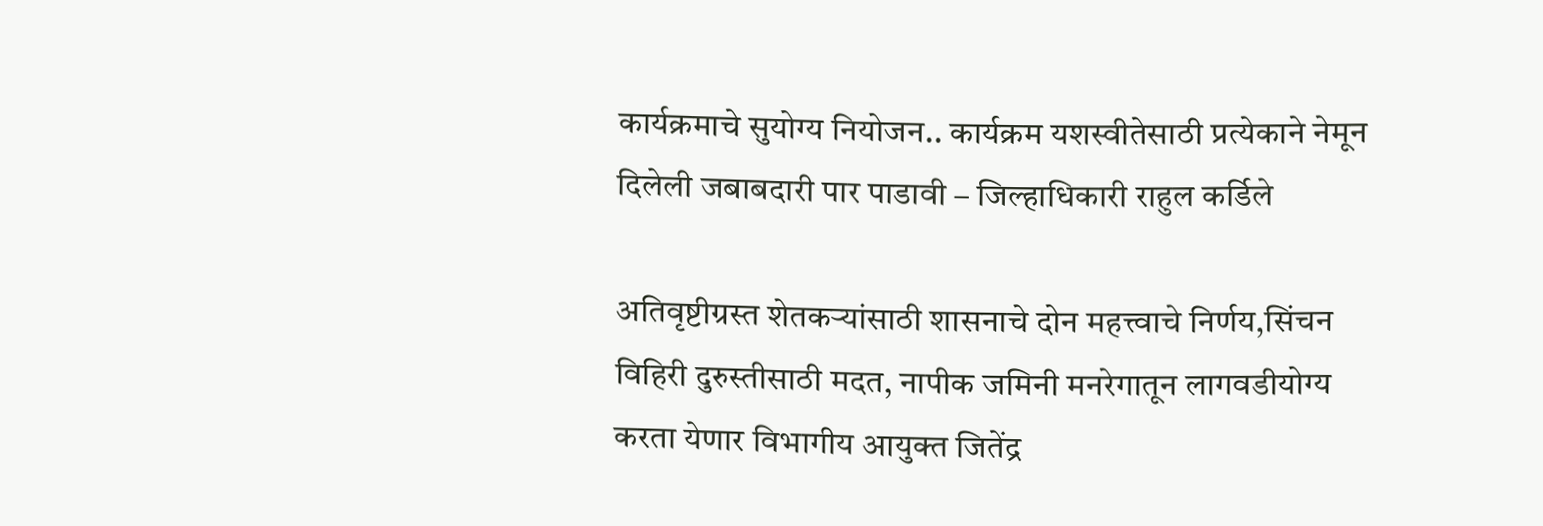कार्यक्रमाचे सुयोग्य नियोजन.. कार्यक्रम यशस्वीतेसाठी प्रत्येकाने नेमून दिलेली जबाबदारी पार पाडावी – जिल्हाधिकारी राहुल कर्डिले

अतिवृष्टीग्रस्त शेतकऱ्यांसाठी शासनाचे दोन महत्त्वाचे निर्णय,सिंचन विहिरी दुरुस्तीसाठी मदत, नापीक जमिनी मनरेगातून लागवडीयोग्य करता येणार विभागीय आयुक्त जितेंद्र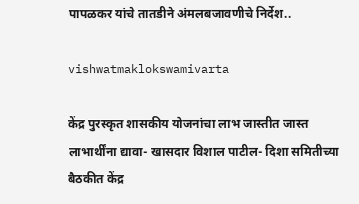पापळकर यांचे तातडीने अंमलबजावणीचे निर्देश..

vishwatmaklokswamivarta

केंद्र पुरस्कृत शासकीय योजनांचा लाभ जास्तीत जास्त लाभार्थींना द्यावा- खासदार विशाल पाटील- दिशा समितीच्या बैठकीत केंद्र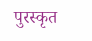पुरस्कृत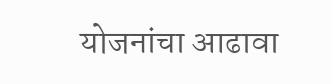योजनांचा आढावा